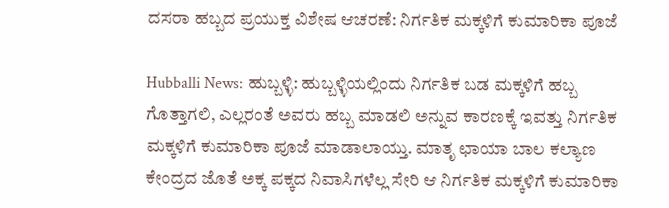ದಸರಾ ಹಬ್ಬದ ಪ್ರಯುಕ್ತ ವಿಶೇಷ ಆಚರಣೆ: ನಿರ್ಗತಿಕ ಮಕ್ಕಳಿಗೆ ಕುಮಾರಿಕಾ ಪೂಜೆ

Hubballi News: ಹುಬ್ಬಳ್ಳಿ: ಹುಬ್ಬಳ್ಳಿಯಲ್ಲಿಂದು ನಿರ್ಗತಿಕ ಬಡ ಮಕ್ಕಳಿಗೆ ಹಬ್ಬ ಗೊತ್ತಾಗಲಿ, ಎಲ್ಲರಂತೆ ಅವರು ಹಬ್ಬ ಮಾಡಲಿ ಅನ್ನುವ ಕಾರಣಕ್ಕೆ ಇವತ್ತು ನಿರ್ಗತಿಕ ಮಕ್ಕಳಿಗೆ ಕುಮಾರಿಕಾ ಪೂಜೆ ಮಾಡಾಲಾಯ್ತು. ಮಾತೃ ಛಾಯಾ ಬಾಲ ಕಲ್ಯಾಣ ಕೇಂದ್ರದ ಜೊತೆ ಅಕ್ಕ ಪಕ್ಕದ ನಿವಾಸಿಗಳೆಲ್ಲ ಸೇರಿ ಆ ನಿರ್ಗತಿಕ ಮಕ್ಕಳಿಗೆ ಕುಮಾರಿಕಾ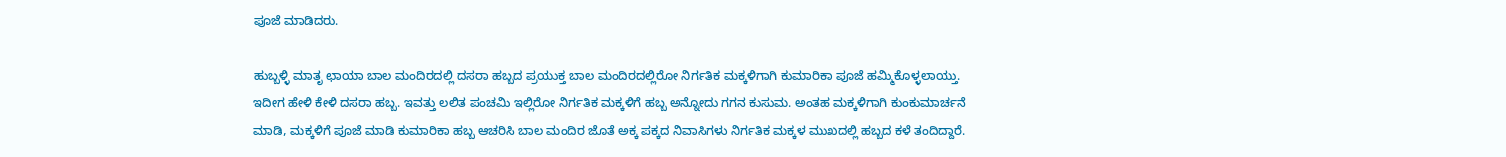ಪೂಜೆ ಮಾಡಿದರು.

ಹುಬ್ಬಳ್ಳಿ ಮಾತೃ ಛಾಯಾ ಬಾಲ ಮಂದಿರದಲ್ಲಿ ದಸರಾ ಹಬ್ಬದ ಪ್ರಯುಕ್ತ ಬಾಲ ಮಂದಿರದಲ್ಲಿರೋ ನಿರ್ಗತಿಕ ಮಕ್ಕಳಿಗಾಗಿ ಕುಮಾರಿಕಾ ಪೂಜೆ ಹಮ್ಮಿಕೊಳ್ಳಲಾಯ್ತು. ಇದೀಗ ಹೇಳಿ ಕೇಳಿ ದಸರಾ ಹಬ್ಬ. ಇವತ್ತು ಲಲಿತ ಪಂಚಮಿ ಇಲ್ಲಿರೋ ನಿರ್ಗತಿಕ ಮಕ್ಕಳಿಗೆ ಹಬ್ಬ ಅನ್ನೋದು ಗಗನ ಕುಸುಮ. ಅಂತಹ ಮಕ್ಕಳಿಗಾಗಿ ಕುಂಕುಮಾರ್ಚನೆ ಮಾಡಿ, ಮಕ್ಕಳಿಗೆ ಪೂಜೆ ಮಾಡಿ‌ ಕುಮಾರಿಕಾ ಹಬ್ಬ ಆಚರಿಸಿ ಬಾಲ ಮಂದಿರ ಜೊತೆ ಅಕ್ಕ ಪಕ್ಕದ ನಿವಾಸಿಗಳು ನಿರ್ಗತಿಕ ಮಕ್ಕಳ ಮುಖದಲ್ಲಿ ಹಬ್ಬದ ಕಳೆ ತಂದಿದ್ದಾರೆ.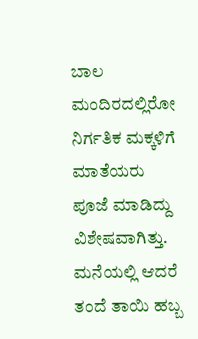ಬಾಲ‌ ಮಂದಿರದಲ್ಲಿರೋ ನಿರ್ಗತಿಕ ಮಕ್ಕಳಿಗೆ ಮಾತೆಯರು ಪೂಜೆ ಮಾಡಿದ್ದು ವಿಶೇಷವಾಗಿತ್ತು. ಮನೆಯಲ್ಲಿ ಆದರೆ ತಂದೆ ತಾಯಿ ಹಬ್ಬ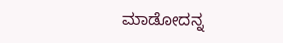ಮಾಡೋದನ್ನ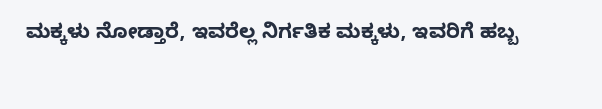ಮಕ್ಕಳು ನೋಡ್ತಾರೆ, ಇವರೆಲ್ಲ ನಿರ್ಗತಿಕ ಮಕ್ಕಳು, ಇವರಿಗೆ ಹಬ್ಬ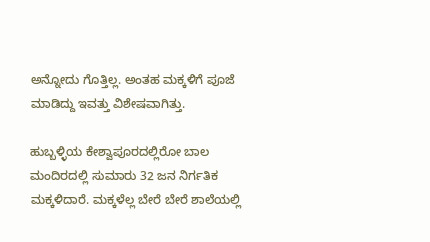ಅನ್ನೋದು ಗೊತ್ತಿಲ್ಲ. ಅಂತಹ ಮಕ್ಕಳಿಗೆ ಪೂಜೆ ಮಾಡಿದ್ದು ಇವತ್ತು ವಿಶೇಷವಾಗಿತ್ತು.

ಹುಬ್ಬಳ್ಳಿಯ ಕೇಶ್ವಾಪೂರದಲ್ಲಿರೋ ಬಾಲ ಮಂದಿರದಲ್ಲಿ ಸುಮಾರು 32 ಜನ ನಿರ್ಗತಿಕ ಮಕ್ಕಳಿದಾರೆ. ಮಕ್ಕಳೆಲ್ಲ ಬೇರೆ ಬೇರೆ ಶಾಲೆಯಲ್ಲಿ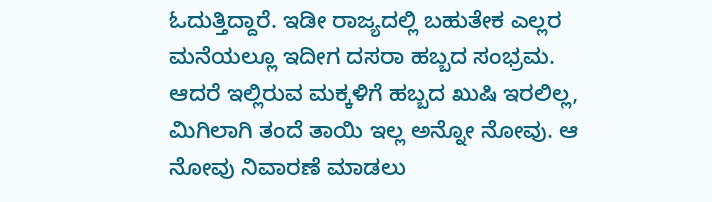ಓದುತ್ತಿದ್ದಾರೆ. ಇಡೀ ರಾಜ್ಯದಲ್ಲಿ ಬಹುತೇಕ ಎಲ್ಲರ ಮನೆಯಲ್ಲೂ ಇದೀಗ ದಸರಾ ಹಬ್ಬದ ಸಂಭ್ರಮ. ಆದರೆ ಇಲ್ಲಿರುವ ಮಕ್ಕಳಿಗೆ ಹಬ್ಬದ ಖುಷಿ ಇರಲಿಲ್ಲ, ಮಿಗಿಲಾಗಿ ತಂದೆ ತಾಯಿ ಇಲ್ಲ ಅನ್ನೋ ನೋವು. ಆ ನೋವು ನಿವಾರಣೆ ಮಾಡಲು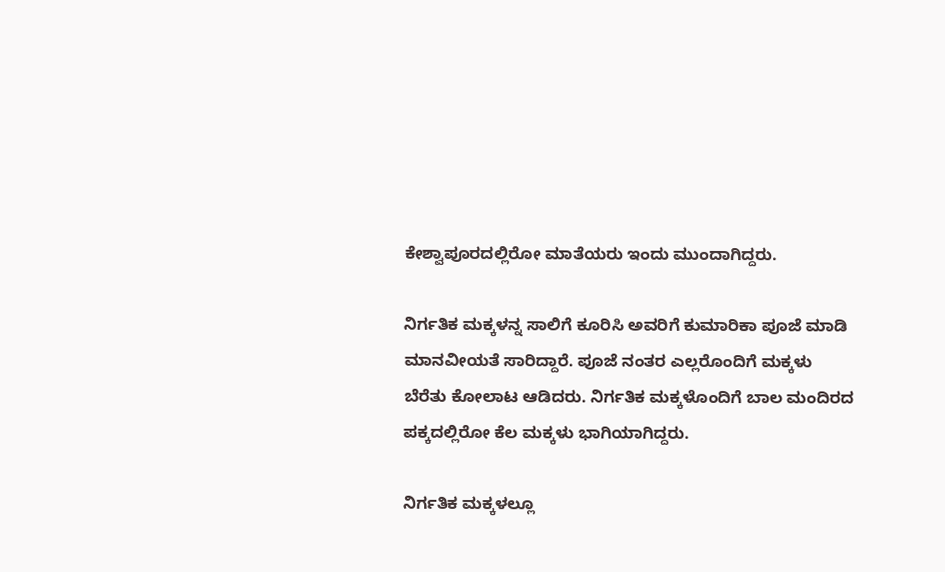ಕೇಶ್ವಾಪೂರದಲ್ಲಿರೋ ಮಾತೆಯರು ಇಂದು ಮುಂದಾಗಿದ್ದರು.

ನಿರ್ಗತಿಕ ಮಕ್ಕಳನ್ನ ಸಾಲಿಗೆ ಕೂರಿಸಿ ಅವರಿಗೆ ಕುಮಾರಿಕಾ ಪೂಜೆ ಮಾಡಿ ಮಾನವೀಯತೆ ಸಾರಿದ್ದಾರೆ‌. ಪೂಜೆ ನಂತರ ಎಲ್ಲರೊಂದಿಗೆ ಮಕ್ಕಳು ಬೆರೆತು ಕೋಲಾಟ ಆಡಿದರು. ನಿರ್ಗತಿಕ ಮಕ್ಕಳೊಂದಿಗೆ ಬಾಲ ಮಂದಿರದ ಪಕ್ಕದಲ್ಲಿರೋ ಕೆಲ ಮಕ್ಕಳು ಭಾಗಿಯಾಗಿದ್ದರು.

ನಿರ್ಗತಿಕ ಮಕ್ಕಳಲ್ಲೂ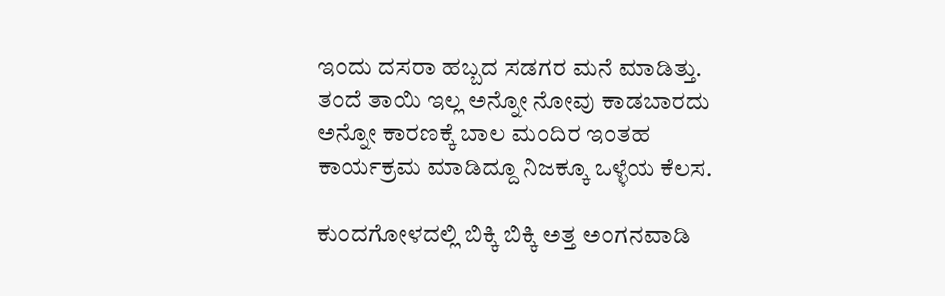ಇಂದು ದಸರಾ ಹಬ್ಬದ ಸಡಗರ ಮನೆ ಮಾಡಿತ್ತು. ತಂದೆ ತಾಯಿ ಇಲ್ಲ ಅನ್ನೋ ನೋವು ಕಾಡಬಾರದು ಅನ್ನೋ ಕಾರಣಕ್ಕೆ ಬಾಲ ಮಂದಿರ ಇಂತಹ ಕಾರ್ಯಕ್ರಮ ಮಾಡಿದ್ದೂ ನಿಜಕ್ಕೂ ಒಳ್ಳೆಯ ಕೆಲಸ.

ಕುಂದಗೋಳದಲ್ಲಿ ಬಿಕ್ಕಿ ಬಿಕ್ಕಿ ಅತ್ತ ಅಂಗನವಾಡಿ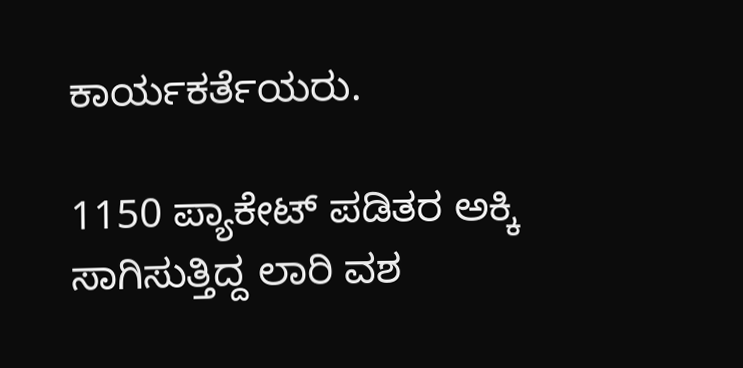ಕಾರ್ಯಕರ್ತೆಯರು.

1150 ಪ್ಯಾಕೇಟ್ ಪಡಿತರ ಅಕ್ಕಿ ಸಾಗಿಸುತ್ತಿದ್ದ ಲಾರಿ ವಶ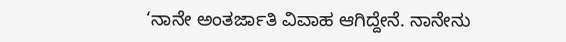‘ನಾನೇ ಅಂತರ್ಜಾತಿ ವಿವಾಹ ಆಗಿದ್ದೇನೆ. ನಾನೇನು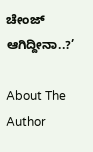ಚೇಂಜ್ ಆಗಿದ್ದೀನಾ..?’

About The Author